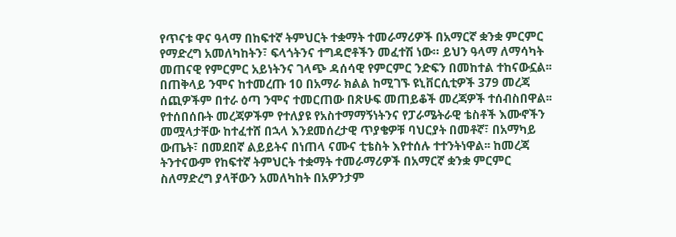የጥናቱ ዋና ዓላማ በከፍተኛ ትምህርት ተቋማት ተመራማሪዎች በአማርኛ ቋንቋ ምርምር የማድረግ አመለካከትን፣ ፍላጎትንና ተግዳሮቶችን መፈተሽ ነው። ይህን ዓላማ ለማሳካት መጠናዊ የምርምር አይነትንና ገላጭ ዳሰሳዊ የምርምር ንድፍን በመከተል ተከናውኗል፡፡ በጠቅላይ ንሞና ከተመረጡ 10 በአማራ ክልል ከሚገኙ ዩኒቨርሲቲዎች 379 መረጃ ሰጪዎችም በተራ ዕጣ ንሞና ተመርጠው በጽሁፍ መጠይቆች መረጃዎች ተሰብስበዋል፡፡ የተሰበሰቡት መረጃዎችም የተለያዩ የአስተማማኝነትንና የፓራሜትራዊ ቴስቶች እሙኖችን መሟላታቸው ከተፈተሸ በኋላ እንደመሰረታዊ ጥያቄዎቹ ባህርያት በመቶኛ፣ በአማካይ ውጤት፣ በመደበኛ ልይይትና በነጠላ ናሙና ቲቴስት እየተሰሉ ተተንትነዋል፡፡ ከመረጃ ትንተናውም የከፍተኛ ትምህርት ተቋማት ተመራማሪዎች በአማርኛ ቋንቋ ምርምር ስለማድረግ ያላቸውን አመለካከት በአዎንታም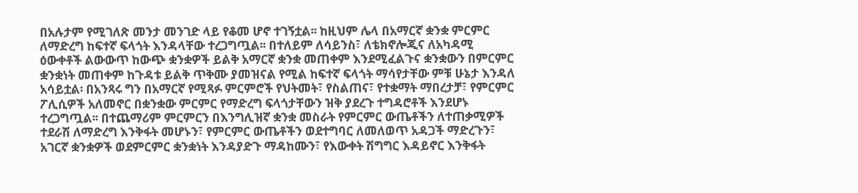በአሉታም የሚገለጽ መንታ መንገድ ላይ የቆመ ሆኖ ተገኝቷል፡፡ ከዚህም ሌላ በአማርኛ ቋንቋ ምርምር ለማድረግ ከፍተኛ ፍላጎት እንዳላቸው ተረጋግጧል፡፡ በተለይም ለሳይንስ፣ ለቴክኖሎጂና ለአካዳሚ ዕውቀቶች ልውውጥ ከውጭ ቋንቋዎች ይልቅ አማርኛ ቋንቋ መጠቀም እንደሚፈልጉና ቋንቋውን በምርምር ቋንቋነት መጠቀም ከጉዳቱ ይልቅ ጥቅሙ ያመዝናል የሚል ከፍተኛ ፍላጎት ማሳየታቸው ምቹ ሁኔታ እንዳለ አሳይቷል፡ በአንጻሩ ግን በአማርኛ የሚጻፉ ምርምሮች የህትመት፣ የስልጠና፣ የተቋማት ማበረታቻ፣ የምርምር ፖሊሲዎች አለመኖር በቋንቋው ምርምር የማድረግ ፍላጎታቸውን ዝቅ ያደረጉ ተግዳሮቶች እንደሆኑ ተረጋግጧል፡፡ በተጨማሪም ምርምርን በእንግሊዝኛ ቋንቋ መስራት የምርምር ውጤቶችን ለተጠቃሚዎች ተደራሽ ለማድረግ እንቅፋት መሆኑን፣ የምርምር ውጤቶችን ወደተግባር ለመለወጥ አዳጋች ማድረጉን፣ አገርኛ ቋንቋዎች ወደምርምር ቋንቋነት እንዳያድጉ ማዳከሙን፣ የእውቀት ሽግግር እዳይኖር እንቅፋት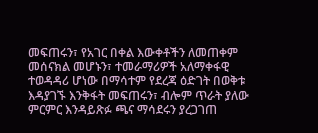መፍጠሩን፣ የአገር በቀል እውቀቶችን ለመጠቀም መሰናክል መሆኑን፣ ተመራማሪዎች አለማቀፋዊ ተወዳዳሪ ሆነው በማሳተም የደረጃ ዕድገት በወቅቱ እዳያገኙ እንቅፋት መፍጠሩን፣ ብሎም ጥራት ያለው ምርምር እንዳይጽፉ ጫና ማሳደሩን ያረጋገጠ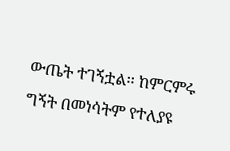ውጤት ተገኝቷል፡፡ ከምርምሩ ግኝት በመነሳትም የተለያዩ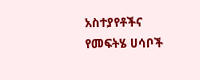አስተያየቶችና የመፍትሄ ሀሳቦች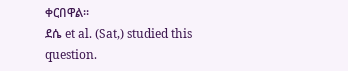ቀርበዋል፡፡
ደሴ et al. (Sat,) studied this question.